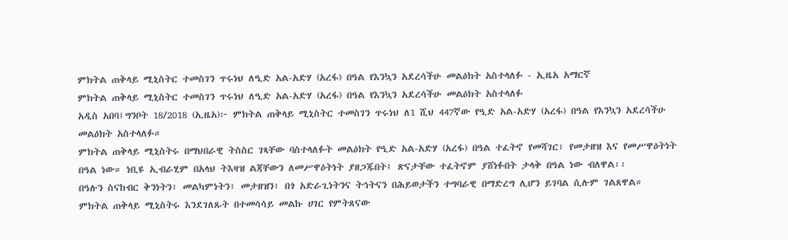ምክትል ጠቅላይ ሚኒስትር ተመስገን ጥሩነህ ለዒድ አል-አድሃ (አረፋ) በዓል የእንኳን አደረሳችሁ መልዕክት አስተላለፉ - ኢዜአ አማርኛ
ምክትል ጠቅላይ ሚኒስትር ተመስገን ጥሩነህ ለዒድ አል-አድሃ (አረፋ) በዓል የእንኳን አደረሳችሁ መልዕክት አስተላለፉ
አዲስ አበባ፤ግንቦት 18/2018 (ኢዜአ)፦ ምክትል ጠቅላይ ሚኒስትር ተመስገን ጥሩነህ ለ1 ሺህ 447ኛው የዒድ አል-አድሃ (አረፋ) በዓል የእንኳን አደረሳችሁ መልዕክት አስተላለፉ።
ምክትል ጠቅላይ ሚኒስትሩ በማህበራዊ ትስስር ገጻቸው ባስተላለፉት መልዕክት የዒድ አል-አድሃ (አረፋ) በዓል ተፈትኖ የመሻገር፣ የመታዘዝ እና የመሥዋዕትነት በዓል ነው። ነቢዩ ኢብራሂም በአላህ ትእዛዝ ልጃቸውን ለመሥዋዕትነት ያዘጋጁበት፤ ጽናታቸው ተፈትኖም ያሸነፉበት ታላቅ በዓል ነው ብለዋል፡፡
በዓሉን ስናከብር ቅንነትን፣ መልካምነትን፣ መታዘዝን፣ በጎ አድራጊነትንና ትኅትናን በሕይወታችን ተግባራዊ በማድረግ ሊሆን ይገባል ሲሉም ገልጸዋል።
ምክትል ጠቅላይ ሚኒስትሩ እንደገለጹት በተመሳሳይ መልኩ ሀገር የምትጸናው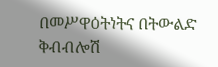በመሥዋዕትነትና በትውልድ ቅብብሎሽ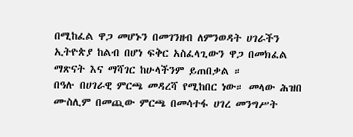በሚከፈል ዋጋ መሆኑን በመገንዘብ ለምንወዳት ሀገራችን ኢትዮጵያ ከልብ በሆነ ፍቅር አስፈላጊውን ዋጋ በመክፈል ማጽናት እና ማሻገር ከሁላችንም ይጠበቃል ።
በዓሉ በሀገራዊ ምርጫ መዳረሻ የሚከበር ነው። መላው ሕዝበ ሙስሊም በመጪው ምርጫ በመሳተፋ ሀገረ መንግሥት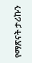የማጽናት ታሪኩን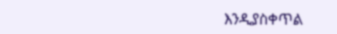እንዲያስቀጥል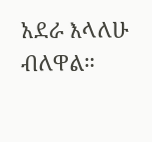አደራ እላለሁ ብለዋል።